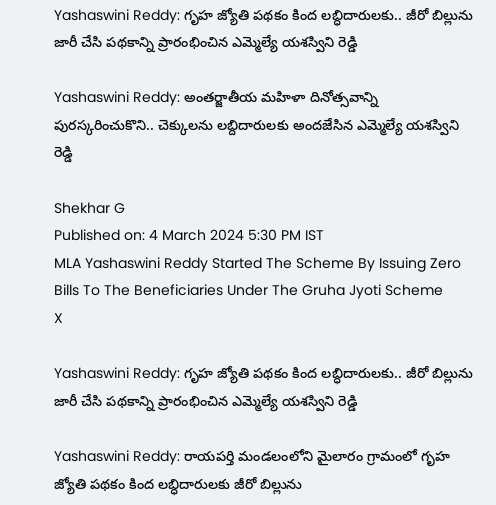Yashaswini Reddy: గృహ జ్యోతి పథకం కింద లబ్ధిదారులకు.. జీరో బిల్లును జారీ చేసి పథకాన్ని ప్రారంభించిన ఎమ్మెల్యే యశస్విని రెడ్డి

Yashaswini Reddy: అంతర్జాతీయ మహిళా దినోత్సవాన్ని పురస్కరించుకొని.. చెక్కులను లబ్దిదారులకు అందజేసిన ఎమ్మెల్యే యశస్విని రెడ్డి

Shekhar G
Published on: 4 March 2024 5:30 PM IST
MLA Yashaswini Reddy Started The Scheme By Issuing Zero Bills To The Beneficiaries Under The Gruha Jyoti Scheme
X

Yashaswini Reddy: గృహ జ్యోతి పథకం కింద లబ్ధిదారులకు.. జీరో బిల్లును జారీ చేసి పథకాన్ని ప్రారంభించిన ఎమ్మెల్యే యశస్విని రెడ్డి

Yashaswini Reddy: రాయపర్తి మండలంలోని మైలారం గ్రామంలో గృహ జ్యోతి పథకం కింద లబ్ధిదారులకు జీరో బిల్లును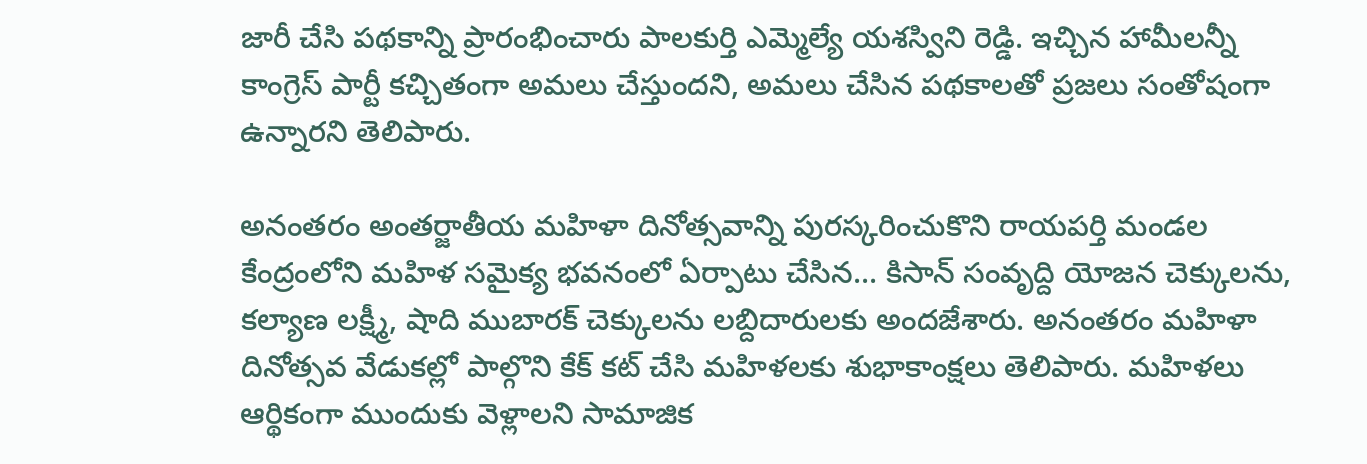జారీ చేసి పథకాన్ని ప్రారంభించారు పాలకుర్తి ఎమ్మెల్యే యశస్విని రెడ్డి. ఇచ్చిన హామీలన్నీ కాంగ్రెస్ పార్టీ కచ్చితంగా అమలు చేస్తుందని, అమలు చేసిన పథకాలతో ప్రజలు సంతోషంగా ఉన్నారని తెలిపారు.

అనంతరం అంతర్జాతీయ మహిళా దినోత్సవాన్ని పురస్కరించుకొని రాయపర్తి మండల కేంద్రంలోని మహిళ సమైక్య భవనంలో ఏర్పాటు చేసిన... కిసాన్ సంవృద్ది యోజన చెక్కులను, కల్యాణ లక్ష్మీ, షాది ముబారక్ చెక్కులను లబ్దిదారులకు అందజేశారు. అనంతరం మహిళా దినోత్సవ వేడుకల్లో పాల్గొని కేక్ కట్ చేసి మహిళలకు శుభాకాంక్షలు తెలిపారు. మహిళలు ఆర్థికంగా ముందుకు వెళ్లాలని సామాజిక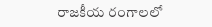రాజకీయ రంగాలలో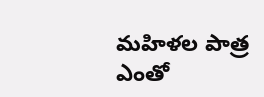మహిళల పాత్ర ఎంతో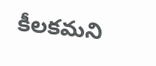కీలకమని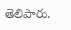తెలిపారు.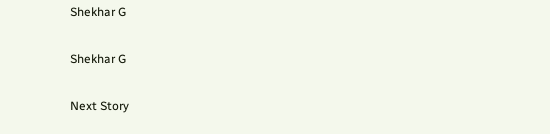Shekhar G

Shekhar G

Next Story